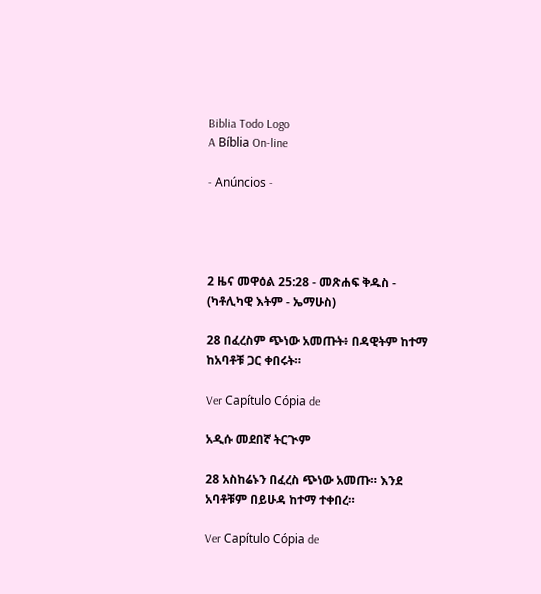Biblia Todo Logo
A Bíblia On-line

- Anúncios -




2 ዜና መዋዕል 25:28 - መጽሐፍ ቅዱስ - (ካቶሊካዊ እትም - ኤማሁስ)

28 በፈረስም ጭነው አመጡት፥ በዳዊትም ከተማ ከአባቶቹ ጋር ቀበሩት።

Ver Capítulo Cópia de

አዲሱ መደበኛ ትርጒም

28 አስከሬኑን በፈረስ ጭነው አመጡ። እንደ አባቶቹም በይሁዳ ከተማ ተቀበረ።

Ver Capítulo Cópia de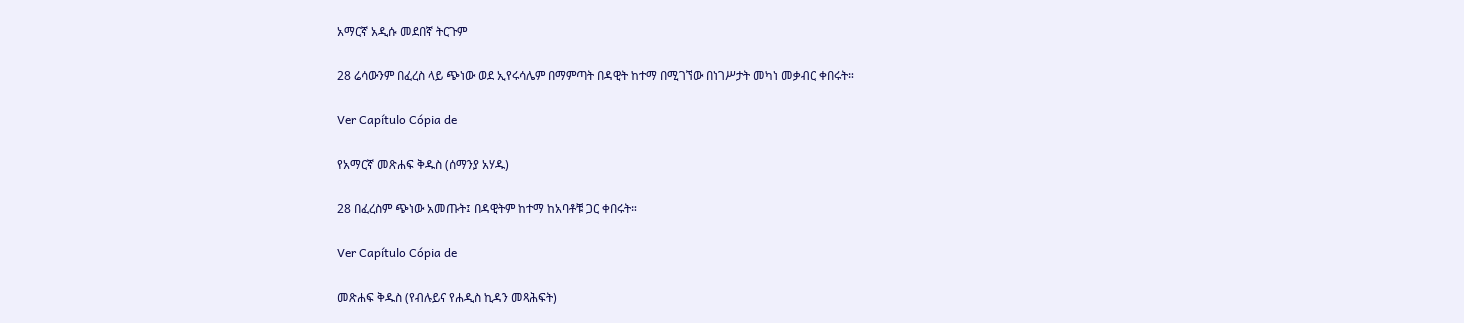አማርኛ አዲሱ መደበኛ ትርጉም

28 ሬሳውንም በፈረስ ላይ ጭነው ወደ ኢየሩሳሌም በማምጣት በዳዊት ከተማ በሚገኘው በነገሥታት መካነ መቃብር ቀበሩት።

Ver Capítulo Cópia de

የአማርኛ መጽሐፍ ቅዱስ (ሰማንያ አሃዱ)

28 በፈረስም ጭነው አመጡት፤ በዳዊትም ከተማ ከአባቶቹ ጋር ቀበሩት።

Ver Capítulo Cópia de

መጽሐፍ ቅዱስ (የብሉይና የሐዲስ ኪዳን መጻሕፍት)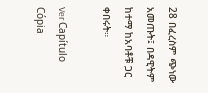28 በፈረስም ጭነው አመጡት፤ በዳዊትም ከተማ ከአባቶቹ ጋር ቀበሩት።

Ver Capítulo Cópia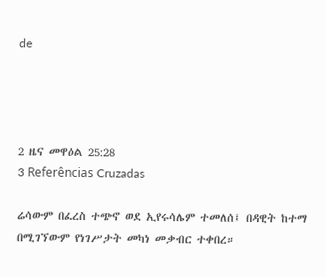de




2 ዜና መዋዕል 25:28
3 Referências Cruzadas

ሬሳውም በፈረስ ተጭኖ ወደ ኢየሩሳሌም ተመለሰ፤ በዳዊት ከተማ በሚገኘውም የነገሥታት መካነ መቃብር ተቀበረ።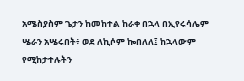አሜስያስም ጌታን ከመከተል ከራቀ በኋላ በኢየሩሳሌም ሤራን አሤሩበት፥ ወደ ለኪሶም ኰበለለ፤ ከኋላውም የሚከታተሉትን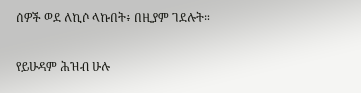ሰዎች ወደ ለኪሶ ላኩበት፥ በዚያም ገደሉት።


የይሁዳም ሕዝብ ሁሉ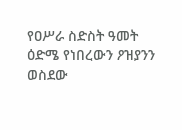የዐሥራ ስድስት ዓመት ዕድሜ የነበረውን ዖዝያንን ወስደው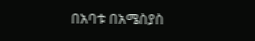በአባቱ በአሜስያስ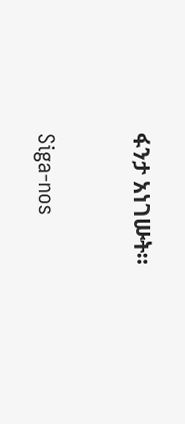ፋንታ አነገሡት።


Siga-nos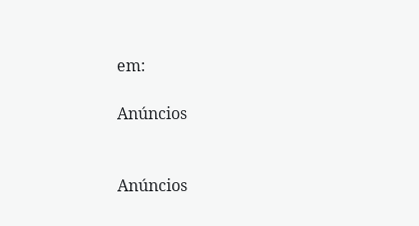em:

Anúncios


Anúncios